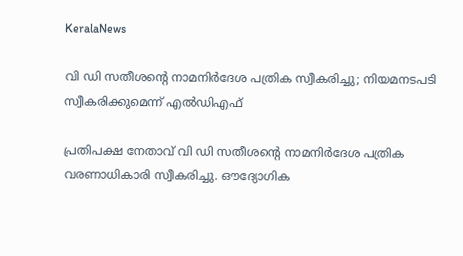KeralaNews

വി ഡി സതീശന്റെ നാമനിർദേശ പത്രിക സ്വീകരിച്ചു; നിയമനടപടി സ്വീകരിക്കുമെന്ന് എൽഡിഎഫ്

പ്രതിപക്ഷ നേതാവ് വി ഡി സതീശന്റെ നാമനിർദേശ പത്രിക വരണാധികാരി സ്വീകരിച്ചു. ഔദ്യോഗിക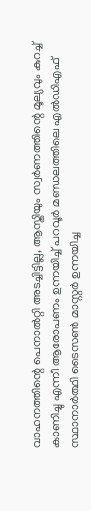വാഹനത്തിന്റെ പെനാൽറ്റി അടച്ചിട്ടില്ല, ആസ്തിയും സ്വർണത്തിന്റെ മൂല്യവും കുറച്ച് കാണിച്ചു എന്നീ ആരോപണം ഉന്നയിച്ച് പറവൂർ മണ്ഡലത്തിലെ എൽഡിഎഫ് സ്ഥാനാർത്ഥി ടൈസൺ മാസ്റ്റർ ഉന്നയിച്ച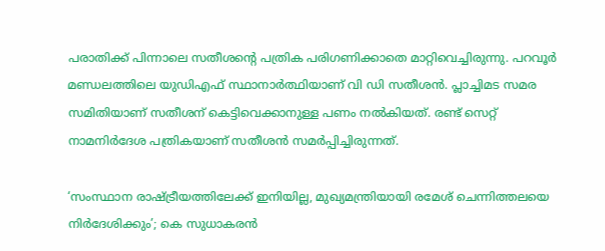പരാതിക്ക് പിന്നാലെ സതീശന്റെ പത്രിക പരിഗണിക്കാതെ മാറ്റിവെച്ചിരുന്നു. പറവൂർ മണ്ഡലത്തിലെ യുഡിഎഫ് സ്ഥാനാർത്ഥിയാണ് വി ഡി സതീശൻ. പ്ലാച്ചിമട സമര സമിതിയാണ് സതീശന് കെട്ടിവെക്കാനുള്ള പണം നൽകിയത്. രണ്ട് സെറ്റ് നാമനിർദേശ പത്രികയാണ് സതീശൻ സമർപ്പിച്ചിരുന്നത്.

‘സംസ്ഥാന രാഷ്ട്രീയത്തിലേക്ക് ഇനിയില്ല, മുഖ്യമന്ത്രിയായി രമേശ് ചെന്നിത്തലയെ നിർദേശിക്കും’; കെ സുധാകരൻ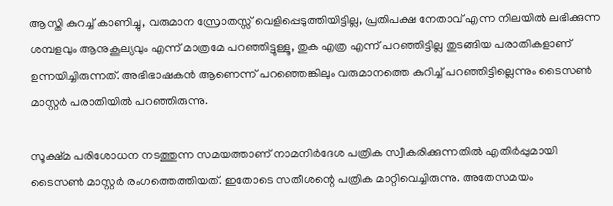ആസ്തി കുറച്ച് കാണിച്ചു, വരുമാന സ്രോതസ്സ് വെളിപ്പെടുത്തിയിട്ടില്ല, പ്രതിപക്ഷ നേതാവ് എന്ന നിലയിൽ ലഭിക്കുന്ന ശമ്പളവും ആനുകൂല്യവും എന്ന് മാത്രമേ പറഞ്ഞിട്ടുള്ളൂ, തുക എത്ര എന്ന് പറഞ്ഞിട്ടില്ല തുടങ്ങിയ പരാതികളാണ് ഉന്നയിച്ചിരുന്നത്. അഭിഭാഷകൻ ആണെന്ന് പറഞ്ഞെങ്കിലും വരുമാനത്തെ കുറിച്ച് പറഞ്ഞിട്ടില്ലെന്നും ടൈസൺ മാസ്റ്റർ പരാതിയിൽ പറഞ്ഞിരുന്നു.

സൂക്ഷ്മ പരിശോധന നടത്തുന്ന സമയത്താണ് നാമനിർദേശ പത്രിക സ്വീകരിക്കുന്നതിൽ എതിർപ്പുമായി ടൈസൺ മാസ്റ്റർ രംഗത്തെത്തിയത്. ഇതോടെ സതീശന്റെ പത്രിക മാറ്റിവെച്ചിരുന്നു. അതേസമയം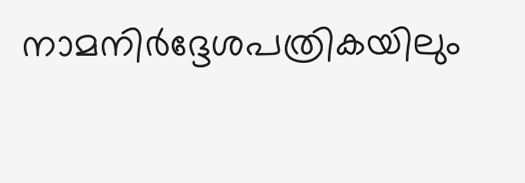നാമനിർദ്ദേശപത്രികയിലും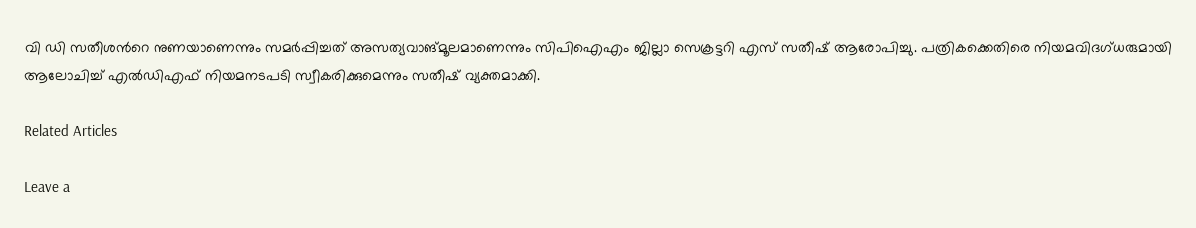വി ഡി സതീശന്‍റെ നുണയാണെന്നും സമർപ്പിച്ചത് അസത്യവാങ്മൂലമാണെന്നും സിപിഐഎം ജില്ലാ സെക്രട്ടറി എസ് സതീഷ് ആരോപിച്ചു. പത്രികക്കെതിരെ നിയമവിദഗ്ധരുമായി ആലോചിച്ച് എൽഡിഎഫ് നിയമനടപടി സ്വീകരിക്കുമെന്നും സതീഷ് വ്യക്തമാക്കി.

Related Articles

Leave a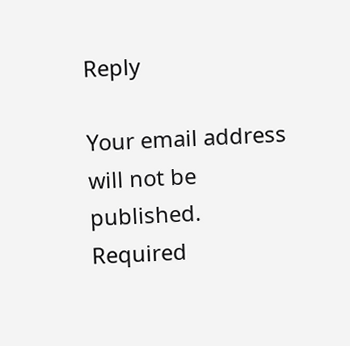Reply

Your email address will not be published. Required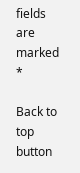fields are marked *

Back to top button